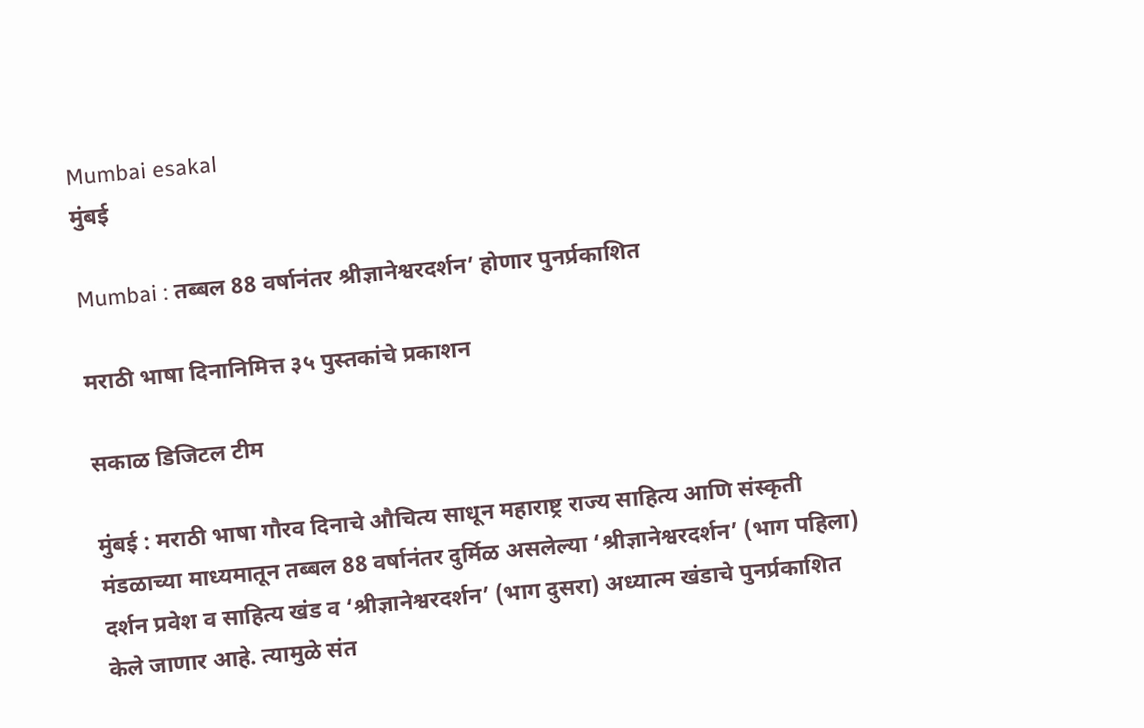Mumbai esakal
मुंबई

Mumbai : तब्बल 88 वर्षानंतर श्रीज्ञानेश्वरदर्शन’ होणार पुनर्प्रकाशित

मराठी भाषा दिनानिमित्त ३५ पुस्तकांचे प्रकाशन

सकाळ डिजिटल टीम

मुंबई : मराठी भाषा गौरव दिनाचे औचित्य साधून महाराष्ट्र राज्य साहित्य आणि संस्कृती मंडळाच्या माध्यमातून तब्बल 88 वर्षानंतर दुर्मिळ असलेल्या ‘श्रीज्ञानेश्वरदर्शन’ (भाग पहिला) दर्शन प्रवेश व साहित्य खंड व ‘श्रीज्ञानेश्वरदर्शन’ (भाग दुसरा) अध्यात्म खंडाचे पुनर्प्रकाशित केले जाणार आहे. त्यामुळे संत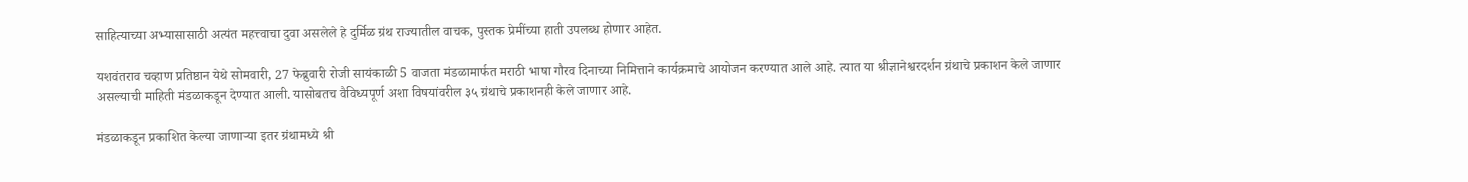साहित्याच्या अभ्यासासाठी अत्यंत महत्त्वाचा दुवा असलेले हे दुर्मिळ ग्रंथ राज्यातील वाचक, पुस्तक प्रेमींच्या हाती उपलब्ध होणार आहेत.

यशवंतराव चव्हाण प्रतिष्ठान येथे सोमवारी, 27 फेब्रुवारी रोजी सायंकाळी 5 वाजता मंडळामार्फत मराठी भाषा गौरव दिनाच्या निमित्ताने कार्यक्रमाचे आयोजन करण्यात आले आहे. त्यात या श्रीज्ञानेश्वरदर्शन ग्रंथाचे प्रकाशन केले जाणार असल्याची माहिती मंडळाकडून देण्यात आली. यासोबतच वैविध्यपूर्ण अशा विषयांवरील ३५ ग्रंथाचे प्रकाशनही केले जाणार आहे.

मंडळाकडून प्रकाशित केल्या जाणाऱ्या इतर ग्रंथामध्ये श्री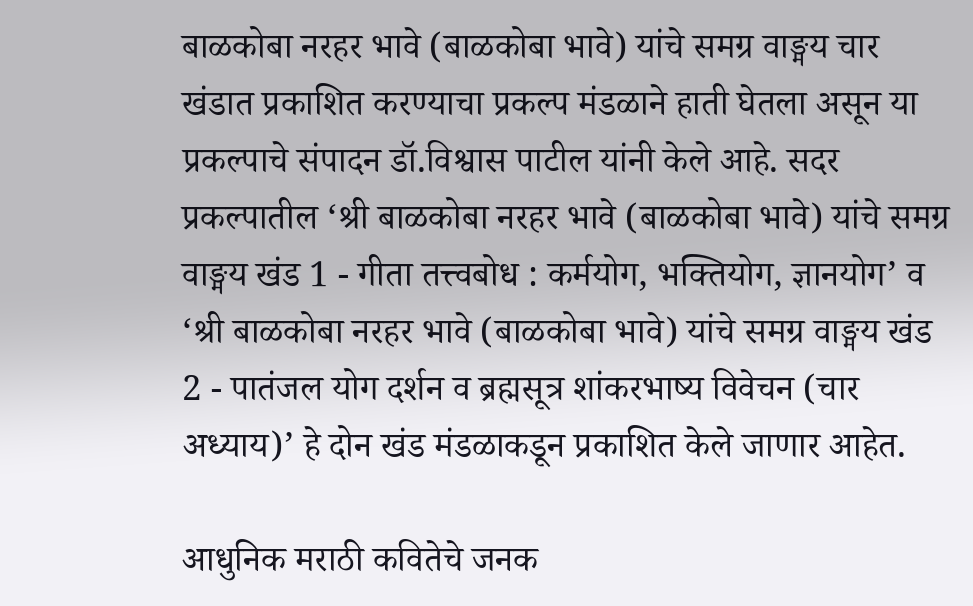बाळकोबा नरहर भावे (बाळकोबा भावे) यांचे समग्र वाङ्मय चार खंडात प्रकाशित करण्याचा प्रकल्प मंडळाने हाती घेतला असून या प्रकल्पाचे संपादन डॉ.विश्वास पाटील यांनी केले आहे. सदर प्रकल्पातील ‘श्री बाळकोबा नरहर भावे (बाळकोबा भावे) यांचे समग्र वाङ्मय खंड 1 - गीता तत्त्वबोध : कर्मयोग, भक्तियोग, ज्ञानयोगʼ व ‘श्री बाळकोबा नरहर भावे (बाळकोबा भावे) यांचे समग्र वाङ्मय खंड 2 - पातंजल योग दर्शन व ब्रह्मसूत्र शांकरभाष्य विवेचन (चार अध्याय)’ हे दोन खंड मंडळाकडून प्रकाशित केले जाणार आहेत.

आधुनिक मराठी कवितेचे जनक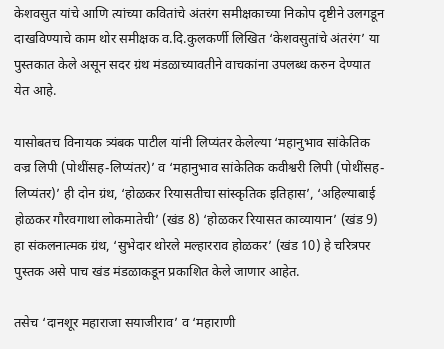केशवसुत यांचे आणि त्यांच्या कवितांचे अंतरंग समीक्षकाच्या निकोप दृष्टीने उलगडून दाखविण्याचे काम थोर समीक्षक व.दि.कुलकर्णी लिखित ‘केशवसुतांचे अंतरंग’ या पुस्तकात केले असून सदर ग्रंथ मंडळाच्यावतीने वाचकांना उपलब्ध करुन देण्यात येत आहे.

यासोबतच विनायक त्र्यंबक पाटील यांनी लिप्यंतर केलेल्या ‘महानुभाव सांकेतिक वज्र लिपी (पोथींसह-लिप्यंतर)’ व ‘महानुभाव सांकेतिक कवीश्वरी लिपी (पोथींसह-लिप्यंतर)’ ही दोन ग्रंथ, ‘होळकर रियासतीचा सांस्कृतिक इतिहास’, ‘अहिल्याबाई होळकर गौरवगाथा लोकमातेची’ (खंड 8) ‘होळकर रियासत काव्यायान’ (खंड 9) हा संकलनात्मक ग्रंथ, ‘सुभेदार थोरले मल्हारराव होळकर’ (खंड 10) हे चरित्रपर पुस्तक असे पाच खंड मंडळाकडून प्रकाशित केले जाणार आहेत.

तसेच ‘दानशूर महाराजा सयाजीराव’ व ‘महाराणी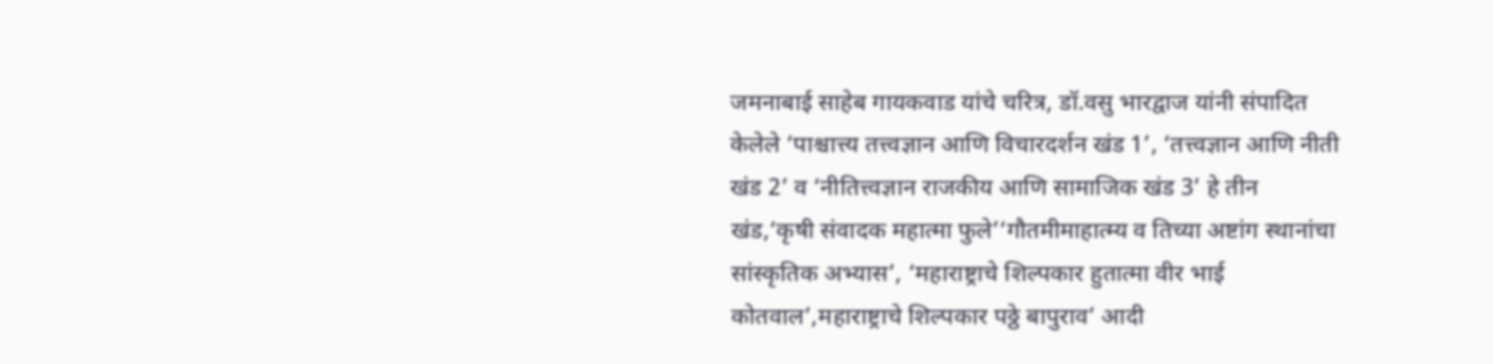जमनाबाई साहेब गायकवाड यांचे चरित्र, डॉ.वसु भारद्वाज यांनी संपादित केलेले ‘पाश्चात्त्य तत्त्वज्ञान आणि विचारदर्शन खंड 1’, ‘तत्त्वज्ञान आणि नीती खंड 2’ व ‘नीतित्त्वज्ञान राजकीय आणि सामाजिक खंड 3’ हे तीन खंड,‘कृषी संवादक महात्मा फुले’‘गौतमीमाहात्म्य व तिच्या अष्टांग स्थानांचा सांस्कृतिक अभ्यास’, ‘महाराष्ट्राचे शिल्पकार हुतात्मा वीर भाई कोतवाल’,महाराष्ट्राचे शिल्पकार पठ्ठे बापुराव’ आदी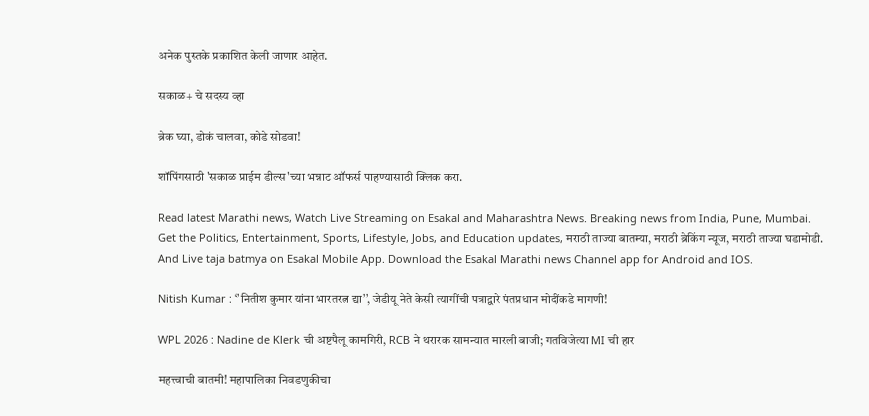अनेक पुस्तके प्रकाशित केली जाणार आहेत.

सकाळ+ चे सदस्य व्हा

ब्रेक घ्या, डोकं चालवा, कोडे सोडवा!

शॉपिंगसाठी 'सकाळ प्राईम डील्स'च्या भन्नाट ऑफर्स पाहण्यासाठी क्लिक करा.

Read latest Marathi news, Watch Live Streaming on Esakal and Maharashtra News. Breaking news from India, Pune, Mumbai. Get the Politics, Entertainment, Sports, Lifestyle, Jobs, and Education updates, मराठी ताज्या बातम्या, मराठी ब्रेकिंग न्यूज, मराठी ताज्या घडामोडी. And Live taja batmya on Esakal Mobile App. Download the Esakal Marathi news Channel app for Android and IOS.

Nitish Kumar : ‘’नितीश कुमार यांना भारतरत्न द्या’’, जेडीयू नेते केसी त्यागींची पत्राद्वारे पंतप्रधान मोदींकडे मागणी!

WPL 2026 : Nadine de Klerk ची अष्टपैलू कामगिरी, RCB ने थरारक सामन्यात मारली बाजी; गतविजेत्या MI ची हार

महत्त्वाची बातमी! महापालिका निवडणुकीचा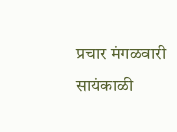प्रचार मंगळवारी सायंकाळी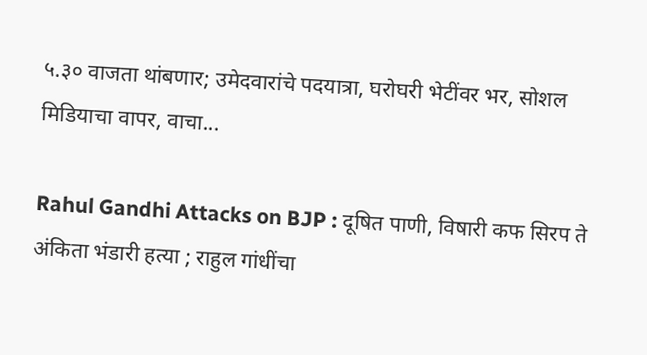५.३० वाजता थांबणार; उमेदवारांचे पदयात्रा, घरोघरी भेटींवर भर, सोशल मिडियाचा वापर, वाचा...

Rahul Gandhi Attacks on BJP : दूषित पाणी, विषारी कफ सिरप ते अंकिता भंडारी हत्या ; राहुल गांधींचा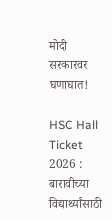मोदी सरकारवर घणाघात!

HSC Hall Ticket 2026 : बारावीच्या विद्यार्थ्यांसाठी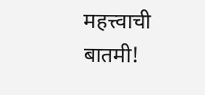महत्त्वाची बातमी!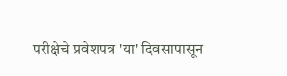परीक्षेचे प्रवेशपत्र 'या' दिवसापासून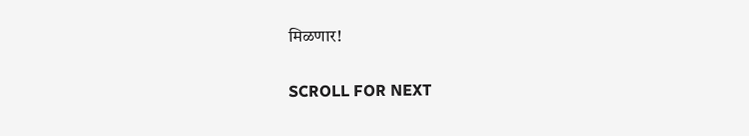मिळणार!

SCROLL FOR NEXT